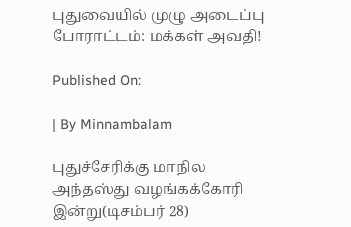புதுவையில் முழு அடைப்பு போராட்டம்: மக்கள் அவதி!

Published On:

| By Minnambalam

புதுச்சேரிக்கு மாநில அந்தஸ்து வழங்கக்கோரி இன்று(டிசம்பர் 28)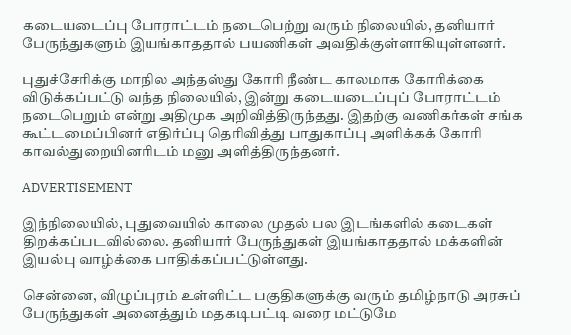கடையடைப்பு போராட்டம் நடைபெற்று வரும் நிலையில், தனியார் பேருந்துகளும் இயங்காததால் பயணிகள் அவதிக்குள்ளாகியுள்ளனர்.

புதுச்சேரிக்கு மாநில அந்தஸ்து கோரி நீண்ட காலமாக கோரிக்கை விடுக்கப்பட்டு வந்த நிலையில், இன்று கடையடைப்புப் போராட்டம் நடைபெறும் என்று அதிமுக அறிவித்திருந்தது. இதற்கு வணிகர்கள் சங்க கூட்டமைப்பினர் எதிர்ப்பு தெரிவித்து பாதுகாப்பு அளிக்கக் கோரி காவல்துறையினரிடம் மனு அளித்திருந்தனர்.

ADVERTISEMENT

இந்நிலையில், புதுவையில் காலை முதல் பல இடங்களில் கடைகள் திறக்கப்படவில்லை. தனியார் பேருந்துகள் இயங்காததால் மக்களின் இயல்பு வாழ்க்கை பாதிக்கப்பட்டுள்ளது.

சென்னை, விழுப்புரம் உள்ளிட்ட பகுதிகளுக்கு வரும் தமிழ்நாடு அரசுப் பேருந்துகள் அனைத்தும் மதகடிபட்டி வரை மட்டுமே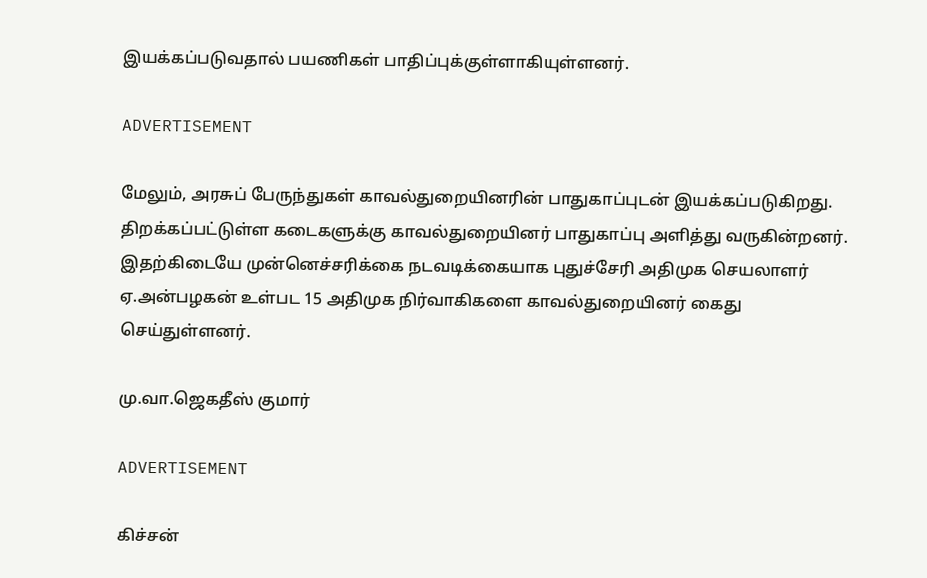இயக்கப்படுவதால் பயணிகள் பாதிப்புக்குள்ளாகியுள்ளனர்.

ADVERTISEMENT

மேலும், அரசுப் பேருந்துகள் காவல்துறையினரின் பாதுகாப்புடன் இயக்கப்படுகிறது. திறக்கப்பட்டுள்ள கடைகளுக்கு காவல்துறையினர் பாதுகாப்பு அளித்து வருகின்றனர். இதற்கிடையே முன்னெச்சரிக்கை நடவடிக்கையாக புதுச்சேரி அதிமுக செயலாளர் ஏ.அன்பழகன் உள்பட 15 அதிமுக நிர்வாகிகளை காவல்துறையினர் கைது செய்துள்ளனர்.

மு.வா.ஜெகதீஸ் குமார்

ADVERTISEMENT

கிச்சன்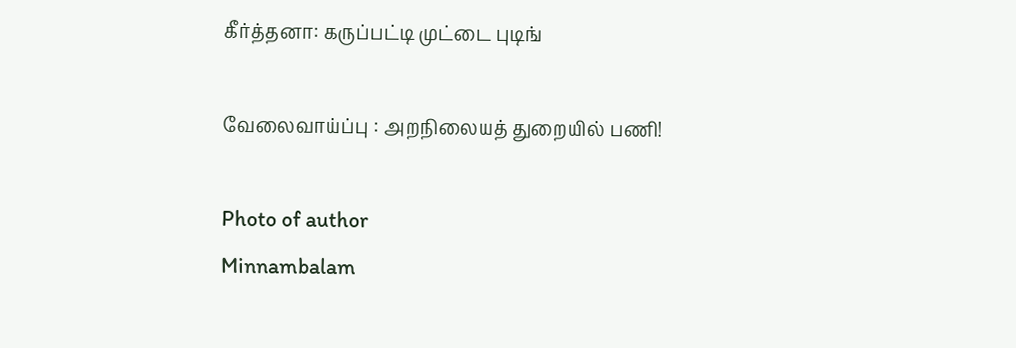கீர்த்தனா: கருப்பட்டி முட்டை புடிங்

வேலைவாய்ப்பு : அறநிலையத் துறையில் பணி!

Photo of author
Minnambalam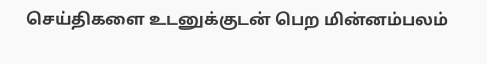செய்திகளை உடனுக்குடன் பெற மின்னம்பலம்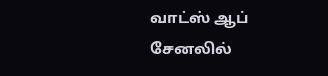வாட்ஸ் ஆப் சேனலில்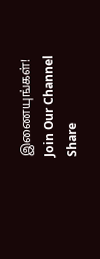இணையுங்கள்!
Join Our Channel
Share